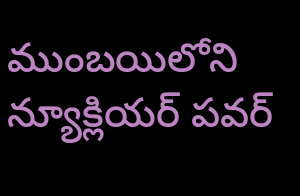ముంబయిలోని న్యూక్లియర్ పవర్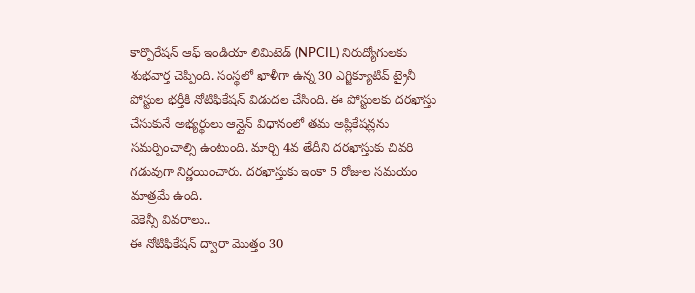కార్పొరేషన్ ఆఫ్ ఇండియా లిమిటెడ్ (NPCIL) నిరుద్యోగులకు శుభవార్త చెప్పింది. సంస్థలో ఖాళీగా ఉన్న 30 ఎగ్జిక్యూటివ్ ట్రైనీ పోస్టుల భర్తీకి నోటిఫికేషన్ విడుదల చేసింది. ఈ పోస్టులకు దరఖాస్తు చేసుకునే అభ్యర్థులు ఆన్లైన్ విధానంలో తమ అప్లికేషన్లను సమర్పించాల్సి ఉంటుంది. మార్చి 4వ తేదీని దరఖాస్తుకు చివరి గడువుగా నిర్ణయించారు. దరఖాస్తుకు ఇంకా 5 రోజుల సమయం మాత్రమే ఉంది.
వెకెన్సీ వివరాలు..
ఈ నోటిఫికేషన్ ద్వారా మొత్తం 30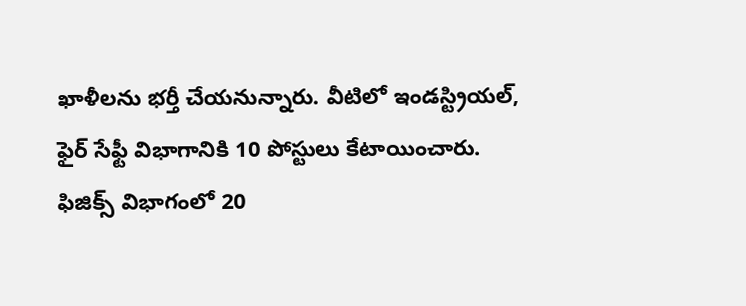ఖాళీలను భర్తీ చేయనున్నారు. వీటిలో ఇండస్ట్రియల్, ఫైర్ సేఫ్టీ విభాగానికి 10 పోస్టులు కేటాయించారు. ఫిజిక్స్ విభాగంలో 20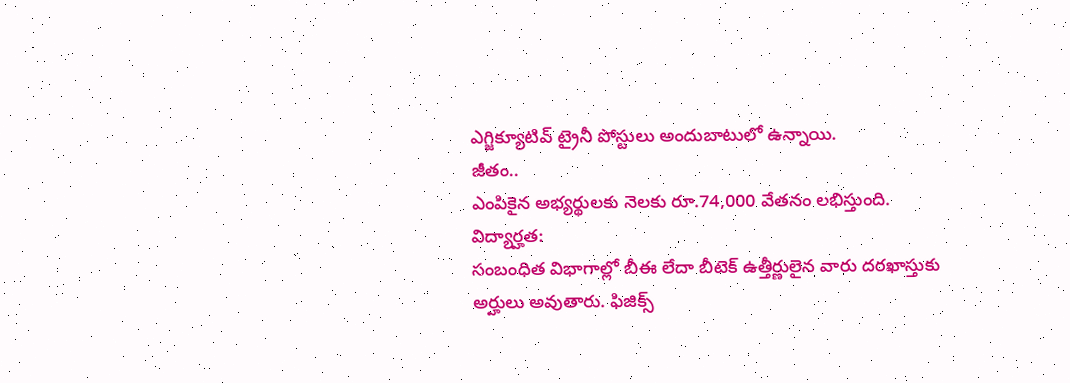ఎగ్జిక్యూటివ్ ట్రైనీ పోస్టులు అందుబాటులో ఉన్నాయి.
జీతం..
ఎంపికైన అభ్యర్థులకు నెలకు రూ.74,000 వేతనం లభిస్తుంది.
విద్యార్హత:
సంబంధిత విభాగాల్లో బీఈ లేదా బీటెక్ ఉత్తీర్ణులైన వారు దరఖాస్తుకు అర్హులు అవుతారు. ఫిజిక్స్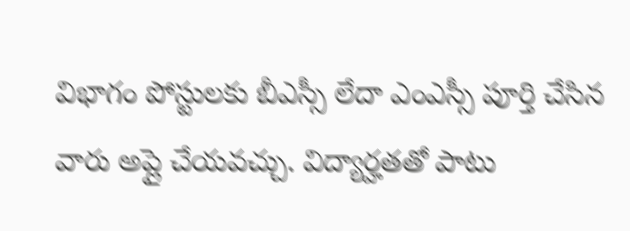విభాగం పోస్టులకు బీఎస్సీ లేదా ఎంఎస్సీ పూర్తి చేసిన వారు అప్లై చేయవచ్చు. విద్యార్హతతో పాటు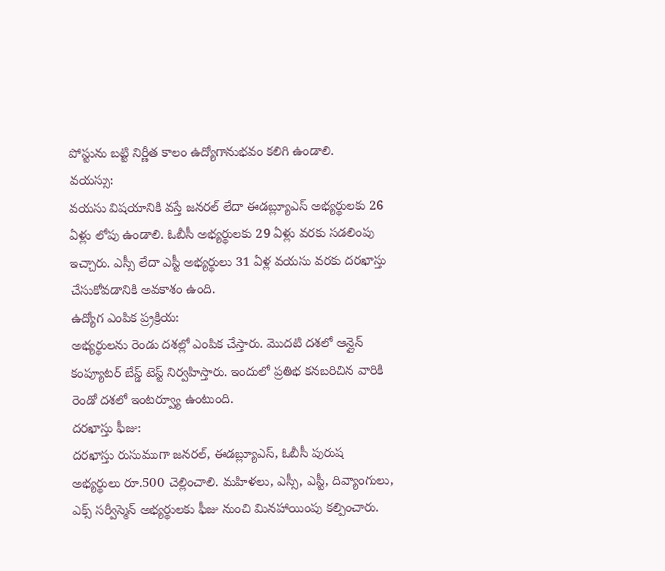పోస్టును బట్టి నిర్ణీత కాలం ఉద్యోగానుభవం కలిగి ఉండాలి.
వయస్సు:
వయసు విషయానికి వస్తే జనరల్ లేదా ఈడబ్ల్యూఎస్ అభ్యర్థులకు 26 ఏళ్లు లోపు ఉండాలి. ఓబీసీ అభ్యర్థులకు 29 ఏళ్లు వరకు సడలింపు ఇచ్చారు. ఎస్సీ లేదా ఎస్టీ అభ్యర్థులు 31 ఏళ్ల వయసు వరకు దరఖాస్తు చేసుకోవడానికి అవకాశం ఉంది.
ఉద్యోగ ఎంపిక ప్ర్రక్రియ:
అభ్యర్థులను రెండు దశల్లో ఎంపిక చేస్తారు. మొదటి దశలో ఆన్లైన్ కంప్యూటర్ బేస్డ్ టెస్ట్ నిర్వహిస్తారు. ఇందులో ప్రతిభ కనబరిచిన వారికి రెండో దశలో ఇంటర్వ్యూ ఉంటుంది.
దరఖాస్తు ఫీజు:
దరఖాస్తు రుసుముగా జనరల్, ఈడబ్ల్యూఎస్, ఓబీసీ పురుష అభ్యర్థులు రూ.500 చెల్లించాలి. మహిళలు, ఎస్సీ, ఎస్టీ, దివ్యాంగులు, ఎక్స్ సర్వీస్మెన్ అభ్యర్థులకు ఫీజు నుంచి మినహాయింపు కల్పించారు.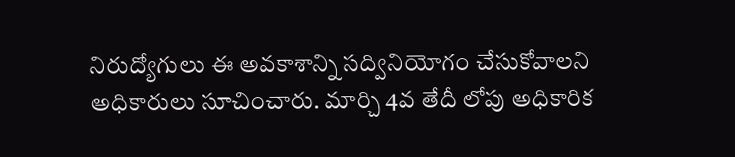నిరుద్యోగులు ఈ అవకాశాన్ని సద్వినియోగం చేసుకోవాలని అధికారులు సూచించారు. మార్చి 4వ తేదీ లోపు అధికారిక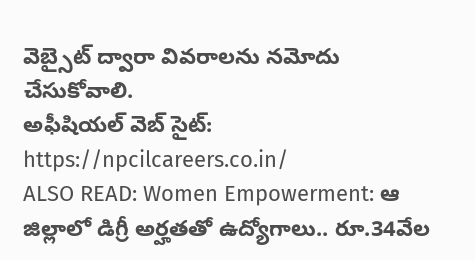వెబ్సైట్ ద్వారా వివరాలను నమోదు చేసుకోవాలి.
అఫీషియల్ వెబ్ సైట్: https://npcilcareers.co.in/
ALSO READ: Women Empowerment: ఆ జిల్లాలో డిగ్రీ అర్హతతో ఉద్యోగాలు.. రూ.34వేల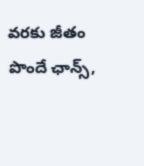వరకు జీతం పొందే ఛాన్స్,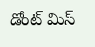డోంట్ మిస్